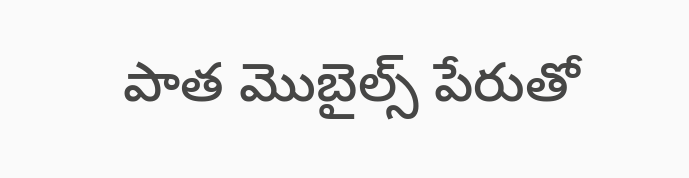పాత మొబైల్స్ పేరుతో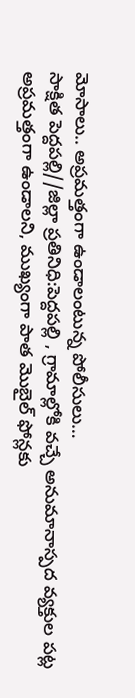మోసాలు.. అప్రమత్తంగా ఉండాలంటున్న పోలీసులు…
సాక్షిత పెద్దపల్లి//జిల్లా ప్రతినిధి:పెద్దపల్లి , గ్రామాల్లోకి వచ్చే అనుమానాస్పద వ్యక్తుల పట్ల అప్రమత్తంగా ఉండాలని, ముఖ్యంగా పాత మొబైల్ ఫోన్లకు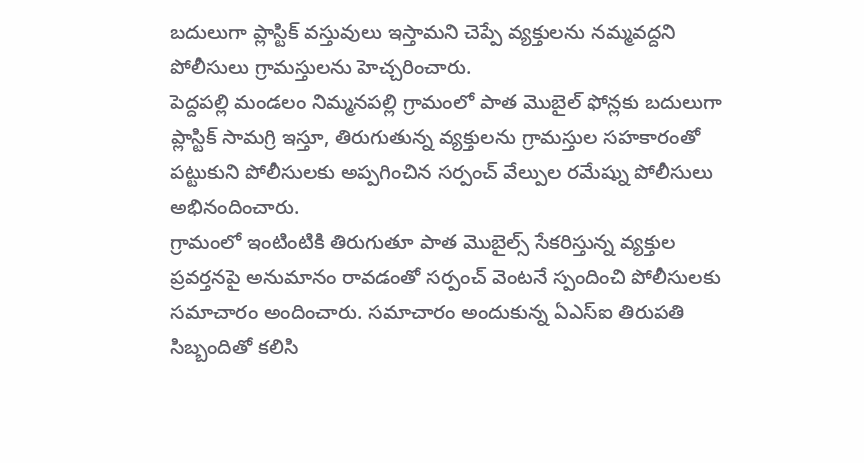బదులుగా ప్లాస్టిక్ వస్తువులు ఇస్తామని చెప్పే వ్యక్తులను నమ్మవద్దని పోలీసులు గ్రామస్తులను హెచ్చరించారు.
పెద్దపల్లి మండలం నిమ్మనపల్లి గ్రామంలో పాత మొబైల్ ఫోన్లకు బదులుగా ప్లాస్టిక్ సామగ్రి ఇస్తూ, తిరుగుతున్న వ్యక్తులను గ్రామస్తుల సహకారంతో పట్టుకుని పోలీసులకు అప్పగించిన సర్పంచ్ వేల్పుల రమేష్ను పోలీసులు అభినందించారు.
గ్రామంలో ఇంటింటికి తిరుగుతూ పాత మొబైల్స్ సేకరిస్తున్న వ్యక్తుల ప్రవర్తనపై అనుమానం రావడంతో సర్పంచ్ వెంటనే స్పందించి పోలీసులకు సమాచారం అందించారు. సమాచారం అందుకున్న ఏఎస్ఐ తిరుపతి సిబ్బందితో కలిసి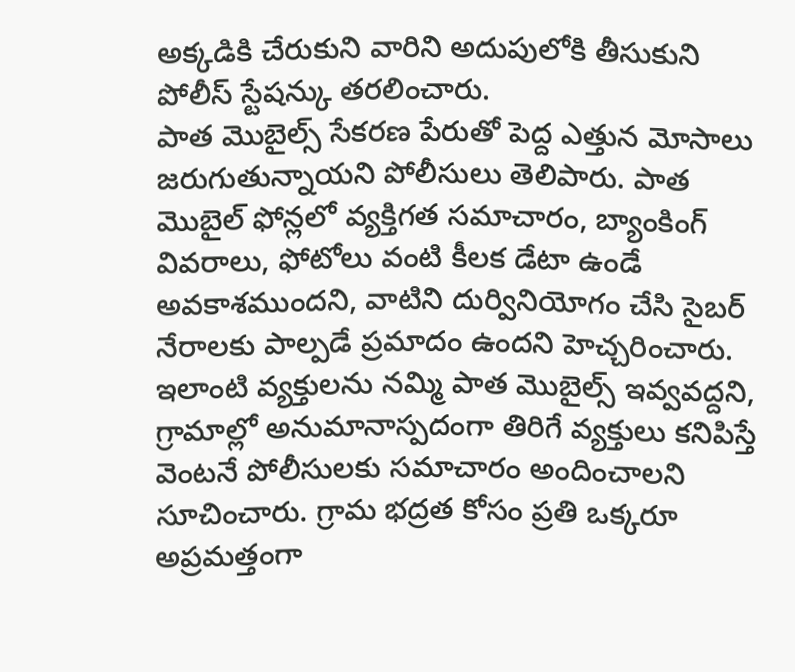అక్కడికి చేరుకుని వారిని అదుపులోకి తీసుకుని పోలీస్ స్టేషన్కు తరలించారు.
పాత మొబైల్స్ సేకరణ పేరుతో పెద్ద ఎత్తున మోసాలు జరుగుతున్నాయని పోలీసులు తెలిపారు. పాత మొబైల్ ఫోన్లలో వ్యక్తిగత సమాచారం, బ్యాంకింగ్ వివరాలు, ఫోటోలు వంటి కీలక డేటా ఉండే అవకాశముందని, వాటిని దుర్వినియోగం చేసి సైబర్ నేరాలకు పాల్పడే ప్రమాదం ఉందని హెచ్చరించారు.
ఇలాంటి వ్యక్తులను నమ్మి పాత మొబైల్స్ ఇవ్వవద్దని, గ్రామాల్లో అనుమానాస్పదంగా తిరిగే వ్యక్తులు కనిపిస్తే వెంటనే పోలీసులకు సమాచారం అందించాలని సూచించారు. గ్రామ భద్రత కోసం ప్రతి ఒక్కరూ అప్రమత్తంగా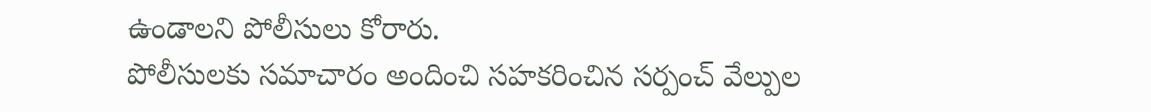ఉండాలని పోలీసులు కోరారు.
పోలీసులకు సమాచారం అందించి సహకరించిన సర్పంచ్ వేల్పుల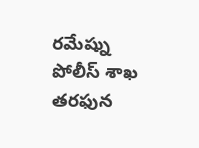రమేష్ను పోలీస్ శాఖ తరఫున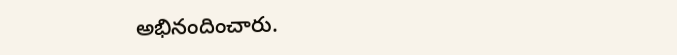అభినందించారు.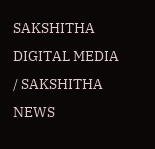SAKSHITHA DIGITAL MEDIA / SAKSHITHA NEWS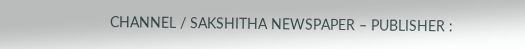CHANNEL / SAKSHITHA NEWSPAPER – PUBLISHER :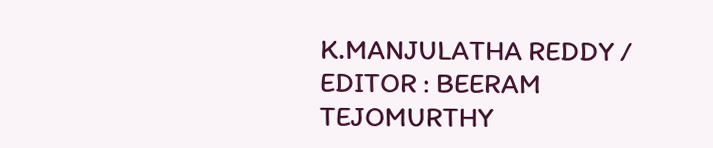K.MANJULATHA REDDY / EDITOR : BEERAM TEJOMURTHY